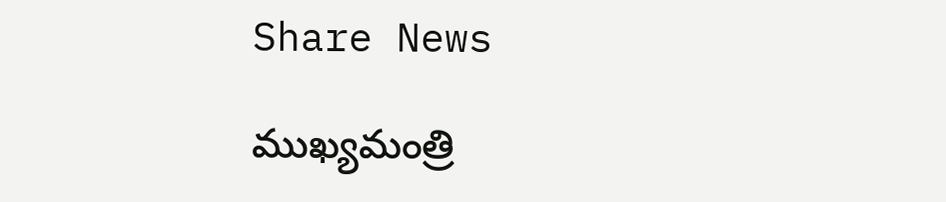Share News

ముఖ్యమంత్రి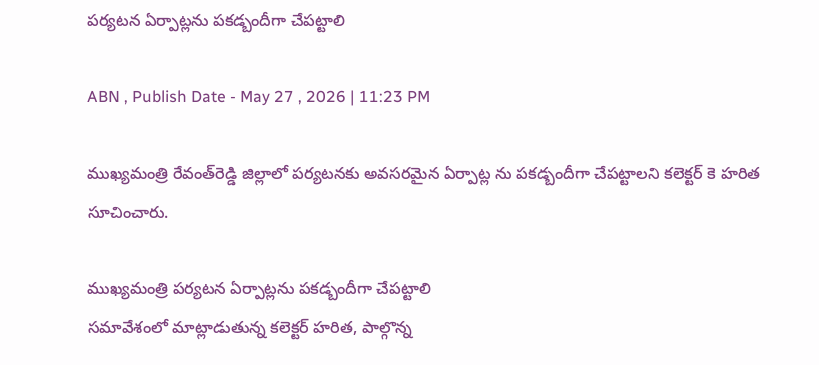పర్యటన ఏర్పాట్లను పకడ్బందీగా చేపట్టాలి

ABN , Publish Date - May 27 , 2026 | 11:23 PM

ముఖ్యమంత్రి రేవంత్‌రెడ్డి జిల్లాలో పర్యటనకు అవసరమైన ఏర్పాట్ల ను పకడ్బందీగా చేపట్టాలని కలెక్టర్‌ కె హరిత సూచించారు.

ముఖ్యమంత్రి పర్యటన ఏర్పాట్లను పకడ్బందీగా చేపట్టాలి
సమావేశంలో మాట్లాడుతున్న కలెక్టర్‌ హరిత, పాల్గొన్న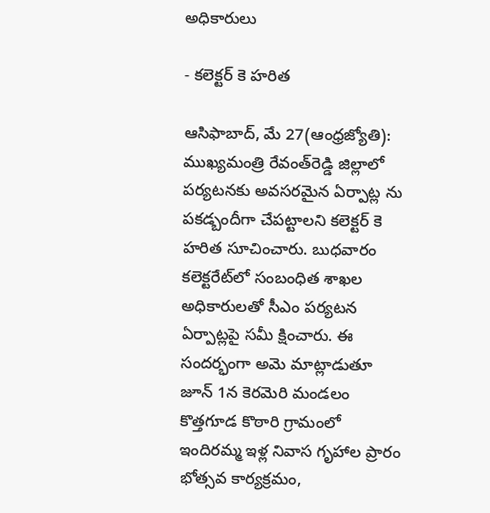అధికారులు

- కలెక్టర్‌ కె హరిత

ఆసిఫాబాద్‌, మే 27(ఆంధ్రజ్యోతి): ముఖ్యమంత్రి రేవంత్‌రెడ్డి జిల్లాలో పర్యటనకు అవసరమైన ఏర్పాట్ల ను పకడ్బందీగా చేపట్టాలని కలెక్టర్‌ కె హరిత సూచించారు. బుధవారం కలెక్టరేట్‌లో సంబంధిత శాఖల అధికారులతో సీఎం పర్యటన ఏర్పాట్లపై సమీ క్షించారు. ఈ సందర్భంగా అమె మాట్లాడుతూ జూన్‌ 1న కెరమెరి మండలం కొత్తగూడ కొఠారి గ్రామంలో ఇందిరమ్మ ఇళ్ల నివాస గృహాల ప్రారం భోత్సవ కార్యక్రమం,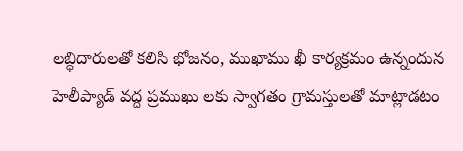లబ్ధిదారులతో కలిసి భోజనం, ముఖాము ఖీ కార్యక్రమం ఉన్నందున హెలీప్యాడ్‌ వద్ద ప్రముఖు లకు స్వాగతం గ్రామస్తులతో మాట్లాడటం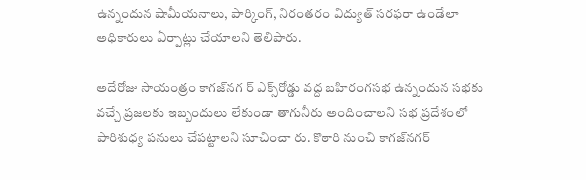ఉన్నందున షామీయనాలు, పార్కింగ్‌, నిరంతరం విద్యుత్‌ సరఫరా ఉండేలా అధికారులు ఏర్పాట్లు చేయాలని తెలిపారు.

అదేరోజు సాయంత్రం కాగజ్‌నగ ర్‌ ఎక్స్‌రోడ్డు వద్ద బహిరంగసభ ఉన్నందున సభకు వచ్చే ప్రజలకు ఇబ్బందులు లేకుండా తాగునీరు అందించాలని సభ ప్రదేశంలో పారిశుధ్య పనులు చేపట్టాలని సూచించా రు. కొఠారి నుంచి కాగజ్‌నగర్‌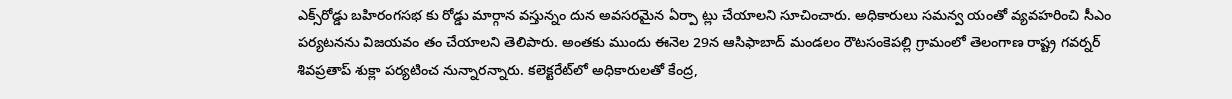ఎక్స్‌రోడ్డు బహిరంగసభ కు రోడ్డు మార్గాన వస్తున్నం దున అవసరమైన ఏర్పా ట్లు చేయాలని సూచించారు. అధికారులు సమన్వ యంతో వ్యవహరించి సీఎం పర్యటనను విజయవం తం చేయాలని తెలిపారు. అంతకు ముందు ఈనెల 29న ఆసిఫాబాద్‌ మండలం రౌటసంకెపల్లి గ్రామంలో తెలంగాణ రాష్ట్ర గవర్నర్‌ శివప్రతాప్‌ శుక్లా పర్యటించ నున్నారన్నారు. కలెక్టరేట్‌లో అధికారులతో కేంద్ర,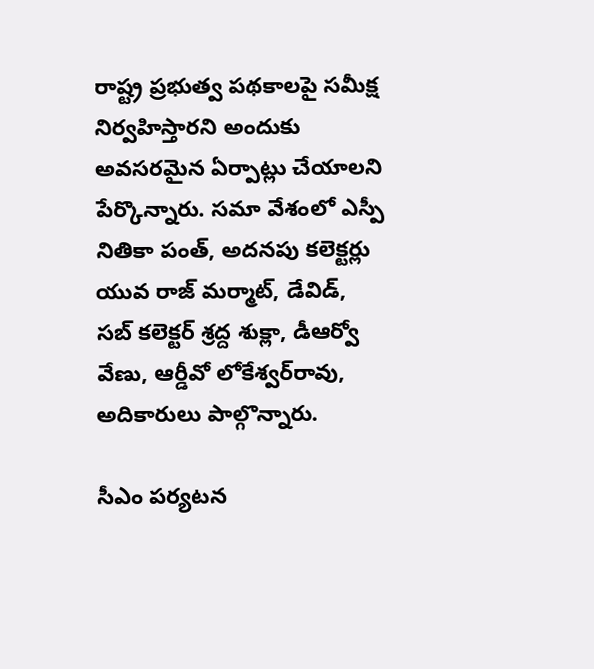రాష్ట్ర ప్రభుత్వ పథకాలపై సమీక్ష నిర్వహిస్తారని అందుకు అవసరమైన ఏర్పాట్లు చేయాలని పేర్కొన్నారు. సమా వేశంలో ఎస్పీ నితికా పంత్‌, అదనపు కలెక్టర్లు యువ రాజ్‌ మర్మాట్‌, డేవిడ్‌, సబ్‌ కలెక్టర్‌ శ్రద్ద శుక్లా, డీఆర్వో వేణు, ఆర్డీవో లోకేశ్వర్‌రావు, అదికారులు పాల్గొన్నారు.

సీఎం పర్యటన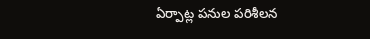ఏర్పాట్ల పనుల పరిశీలన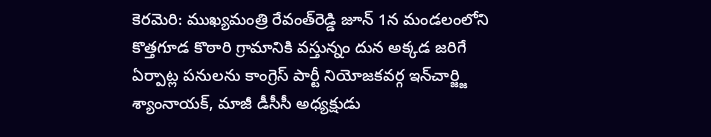కెరమెరి: ముఖ్యమంత్రి రేవంత్‌రెడ్డి జూన్‌ 1న మండలంలోని కొత్తగూడ కొఠారి గ్రామానికి వస్తున్నం దున అక్కడ జరిగే ఏర్పాట్ల పనులను కాంగ్రెస్‌ పార్టీ నియోజకవర్గ ఇన్‌చార్జ్జి శ్యాంనాయక్‌, మాజీ డీసీసీ అధ్యక్షుడు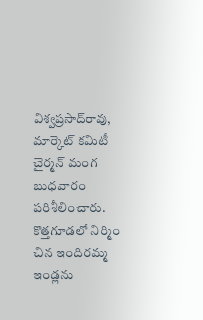విశ్వప్రసాద్‌రావు, మార్కెట్‌ కమిటీ చైర్మన్‌ మంగ బుధవారం పరిశీలించారు. కొత్తగూడలో నిర్మిం చిన ఇందిరమ్మ ఇండ్లను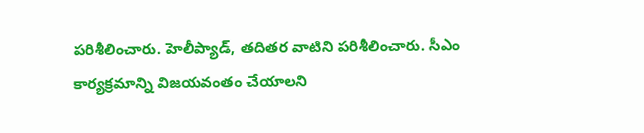పరిశీలించారు. హెలీప్యాడ్‌, తదితర వాటిని పరిశీలించారు. సీఎం కార్యక్రమాన్ని విజయవంతం చేయాలని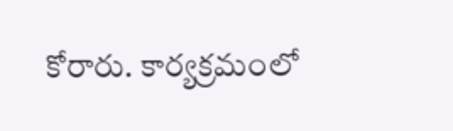కోరారు. కార్యక్రమంలో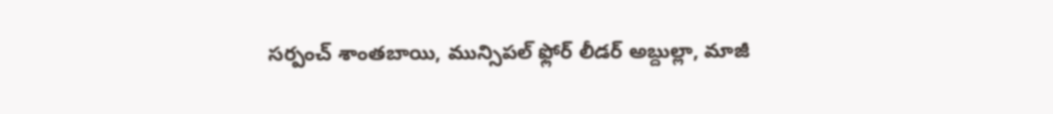సర్పంచ్‌ శాంతబాయి, మున్సిపల్‌ ఫ్లోర్‌ లీడర్‌ అబ్దుల్లా, మాజీ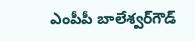ఎంపీపీ బాలేశ్వర్‌గౌడ్‌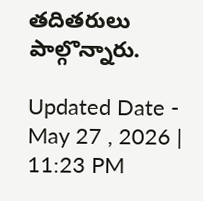తదితరులు పాల్గొన్నారు.

Updated Date - May 27 , 2026 | 11:23 PM